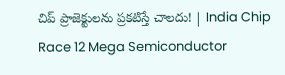చిప్‌ ప్రాజెక్టులను ప్రకటిస్తే చాలదు! | India Chip Race 12 Mega Semiconductor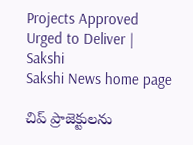Projects Approved Urged to Deliver | Sakshi
Sakshi News home page

చిప్‌ ప్రాజెక్టులను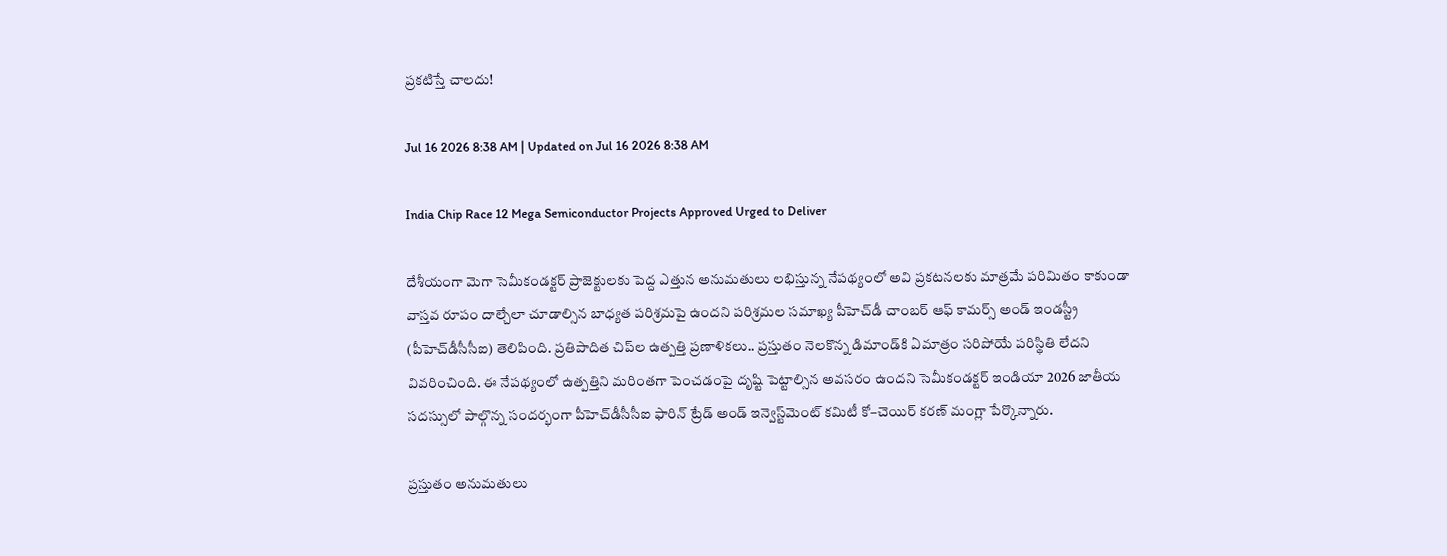ప్రకటిస్తే చాలదు!

Jul 16 2026 8:38 AM | Updated on Jul 16 2026 8:38 AM

India Chip Race 12 Mega Semiconductor Projects Approved Urged to Deliver

దేశీయంగా మెగా సెమీకండక్టర్‌ ప్రాజెక్టులకు పెద్ద ఎత్తున అనుమతులు లభిస్తున్న నేపథ్యంలో అవి ప్రకటనలకు మాత్రమే పరిమితం కాకుండా వాస్తవ రూపం దాల్చేలా చూడాల్సిన బాధ్యత పరిశ్రమపై ఉందని పరిశ్రమల సమాఖ్య పీహెచ్‌డీ చాంబర్‌ ఆఫ్‌ కామర్స్‌ అండ్‌ ఇండస్ట్రీ (పీహెచ్‌డీసీసీఐ) తెలిపింది. ప్రతిపాదిత చిప్‌ల ఉత్పత్తి ప్రణాళికలు.. ప్రస్తుతం నెలకొన్న డిమాండ్‌కి ఏమాత్రం సరిపోయే పరిస్థితి లేదని వివరించింది. ఈ నేపథ్యంలో ఉత్పత్తిని మరింతగా పెంచడంపై దృష్టి పెట్టాల్సిన అవసరం ఉందని సెమీకండక్టర్‌ ఇండియా 2026 జాతీయ సదస్సులో పాల్గొన్న సందర్భంగా పీహెచ్‌డీసీసీఐ ఫారిన్‌ ట్రేడ్‌ అండ్‌ ఇన్వెస్ట్‌మెంట్‌ కమిటీ కో–చెయిర్‌ కరణ్‌ మంగ్లా పేర్కొన్నారు.

ప్రస్తుతం అనుమతులు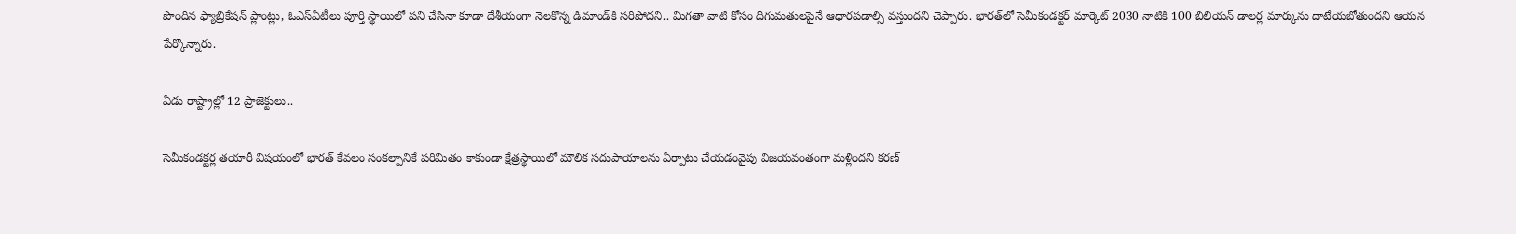పొందిన ఫ్యాబ్రికేషన్‌ ప్లాంట్లు, ఓఎస్‌ఏటీలు పూర్తి స్థాయిలో పని చేసినా కూడా దేశీయంగా నెలకొన్న డిమాండ్‌కి సరిపోదని.. మిగతా వాటి కోసం దిగుమతులపైనే ఆధారపడాల్సి వస్తుందని చెప్పారు. భారత్‌లో సెమీకండక్టర్‌ మార్కెట్‌ 2030 నాటికి 100 బిలియన్‌ డాలర్ల మార్కును దాటేయబోతుందని ఆయన పేర్కొన్నారు.

ఏడు రాష్ట్రాల్లో 12 ప్రాజెక్టులు..

సెమీకండక్టర్ల తయారీ విషయంలో భారత్‌ కేవలం సంకల్పానికే పరిమితం కాకుండా క్షేత్రస్థాయిలో మౌలిక సదుపాయాలను ఏర్పాటు చేయడంవైపు విజయవంతంగా మళ్లిందని కరణ్‌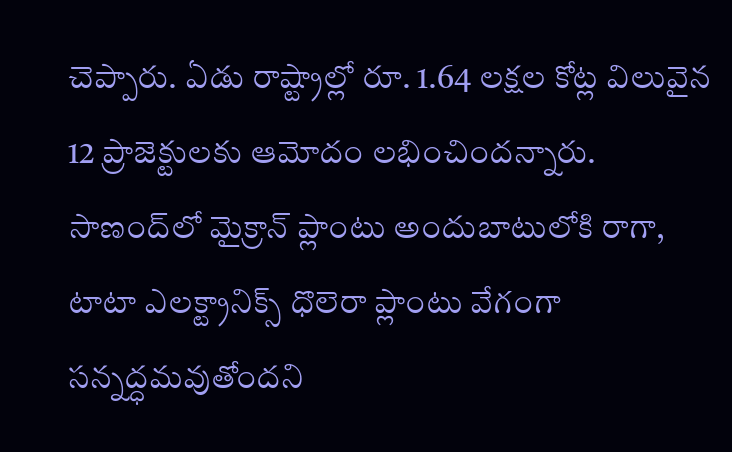చెప్పారు. ఏడు రాష్ట్రాల్లో రూ. 1.64 లక్షల కోట్ల విలువైన 12 ప్రాజెక్టులకు ఆమోదం లభించిందన్నారు. సాణంద్‌లో మైక్రాన్‌ ప్లాంటు అందుబాటులోకి రాగా, టాటా ఎలక్ట్రానిక్స్‌ ధొలెరా ప్లాంటు వేగంగా సన్నద్ధమవుతోందని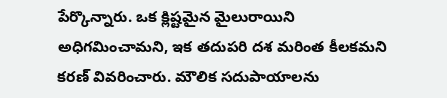పేర్కొన్నారు. ఒక క్లిష్టమైన మైలురాయిని అధిగమించామని, ఇక తదుపరి దశ మరింత కీలకమని కరణ్‌ వివరించారు. మౌలిక సదుపాయాలను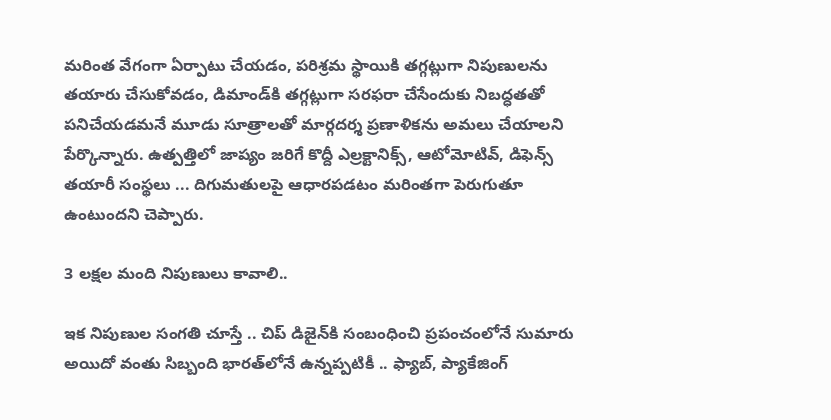మరింత వేగంగా ఏర్పాటు చేయడం, పరిశ్రమ స్థాయికి తగ్గట్లుగా నిపుణులను తయారు చేసుకోవడం, డిమాండ్‌కి తగ్గట్లుగా సరఫరా చేసేందుకు నిబద్ధతతో పనిచేయడమనే మూడు సూత్రాలతో మార్గదర్శ ప్రణాళికను అమలు చేయాలని పేర్కొన్నారు. ఉత్పత్తిలో జాప్యం జరిగే కొద్దీ ఎల్రక్టానిక్స్, ఆటోమోటివ్, డిఫెన్స్‌ తయారీ సంస్థలు ... దిగుమతులపై ఆధారపడటం మరింతగా పెరుగుతూ ఉంటుందని చెప్పారు.

3 లక్షల మంది నిపుణులు కావాలి..

ఇక నిపుణుల సంగతి చూస్తే .. చిప్‌ డిజైన్‌కి సంబంధించి ప్రపంచంలోనే సుమారు అయిదో వంతు సిబ్బంది భారత్‌లోనే ఉన్నప్పటికీ .. ఫ్యాబ్, ప్యాకేజింగ్‌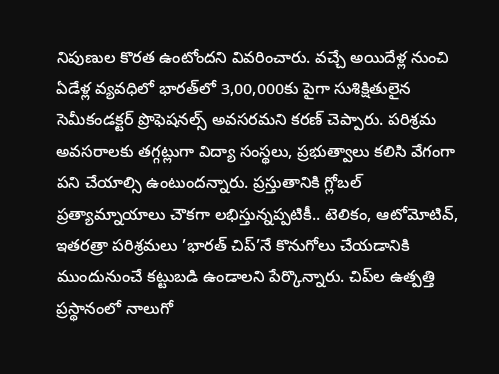నిపుణుల కొరత ఉంటోందని వివరించారు. వచ్చే అయిదేళ్ల నుంచి ఏడేళ్ల వ్యవధిలో భారత్‌లో 3,00,000కు పైగా సుశిక్షితులైన సెమీకండక్టర్‌ ప్రొఫెషనల్స్‌ అవసరమని కరణ్‌ చెప్పారు. పరిశ్రమ అవసరాలకు తగ్గట్లుగా విద్యా సంస్థలు, ప్రభుత్వాలు కలిసి వేగంగా పని చేయాల్సి ఉంటుందన్నారు. ప్రస్తుతానికి గ్లోబల్‌ ప్రత్యామ్నాయాలు చౌకగా లభిస్తున్నప్పటికీ.. టెలికం, ఆటోమోటివ్, ఇతరత్రా పరిశ్రమలు ’భారత్‌ చిప్‌’నే కొనుగోలు చేయడానికి ముందునుంచే కట్టుబడి ఉండాలని పేర్కొన్నారు. చిప్‌ల ఉత్పత్తి ప్రస్థానంలో నాలుగో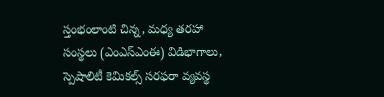స్తంభంలాంటి చిన్న, మధ్య తరహా సంస్థలు (ఎంఎస్‌ఎంఈ) విడిభాగాలు, స్పెషాలిటీ కెమికల్స్‌ సరఫరా వ్యవస్థ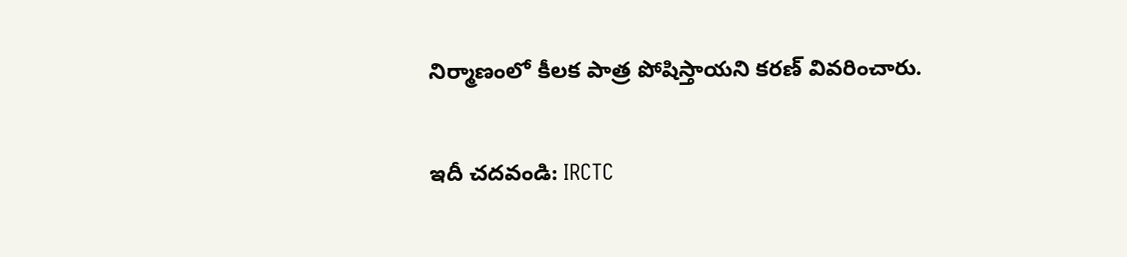నిర్మాణంలో కీలక పాత్ర పోషిస్తాయని కరణ్‌ వివరించారు.

ఇదీ చదవండి: IRCTC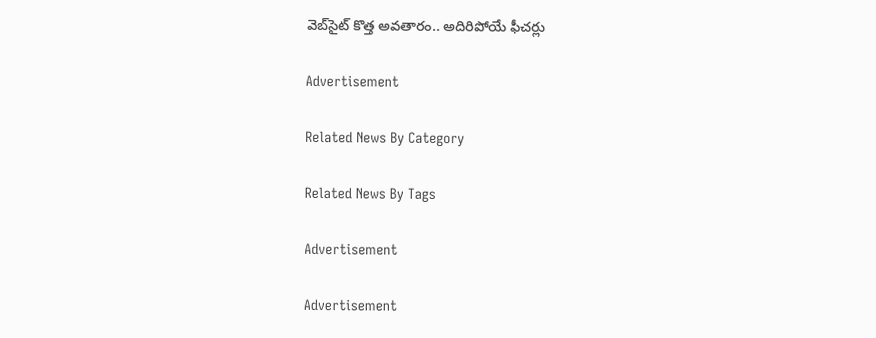వెబ్‌సైట్‌ కొత్త అవతారం.. అదిరిపోయే ఫీచర్లు

Advertisement

Related News By Category

Related News By Tags

Advertisement

Advertisement